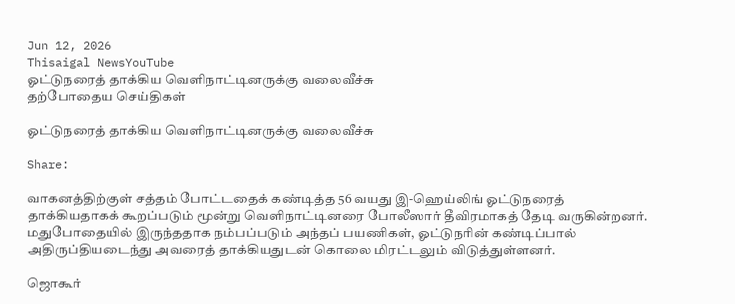Jun 12, 2026
Thisaigal NewsYouTube
ஓட்டுநரைத் தாக்கிய வெளிநாட்டினருக்கு வலைவீச்சு
தற்போதைய செய்திகள்

ஓட்டுநரைத் தாக்கிய வெளிநாட்டினருக்கு வலைவீச்சு

Share:

வாகனத்திற்குள் சத்தம் போட்டதைக் கண்டித்த 56 வயது இ-ஹெய்லிங் ஓட்டுநரைத் தாக்கியதாகக் கூறப்படும் மூன்று வெளிநாட்டினரை போலீஸார் தீவிரமாகத் தேடி வருகின்றனர். மதுபோதையில் இருந்ததாக நம்பப்படும் அந்தப் பயணிகள், ஓட்டுநரின் கண்டிப்பால் அதிருப்தியடைந்து அவரைத் தாக்கியதுடன் கொலை மிரட்டலும் விடுத்துள்ளனர்.

ஜொகூர்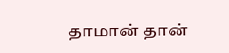தாமான் தான்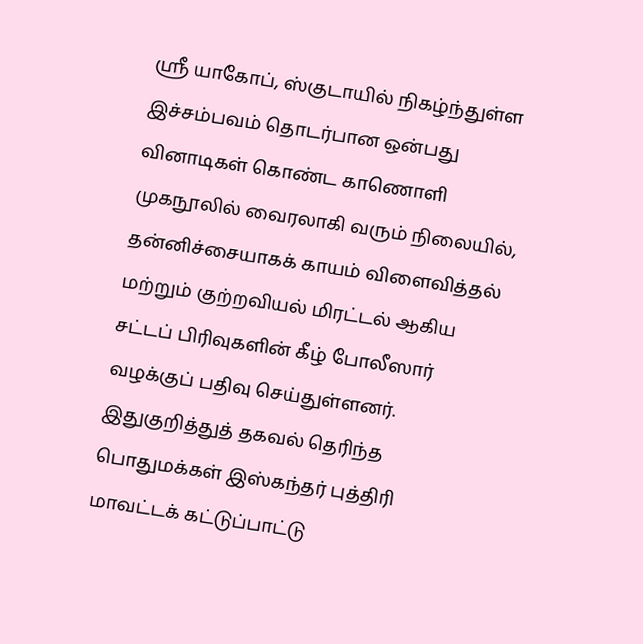ஸ்ரீ யாகோப், ஸ்குடாயில் நிகழ்ந்துள்ள இச்சம்பவம் தொடர்பான ஒன்பது வினாடிகள் கொண்ட காணொளி முகநூலில் வைரலாகி வரும் நிலையில், தன்னிச்சையாகக் காயம் விளைவித்தல் மற்றும் குற்றவியல் மிரட்டல் ஆகிய சட்டப் பிரிவுகளின் கீழ் போலீஸார் வழக்குப் பதிவு செய்துள்ளனர். இதுகுறித்துத் தகவல் தெரிந்த பொதுமக்கள் இஸ்கந்தர் புத்திரி மாவட்டக் கட்டுப்பாட்டு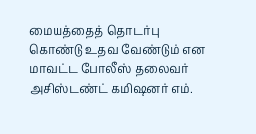மையத்தைத் தொடர்பு கொண்டு உதவ வேண்டும் என மாவட்ட போலீஸ் தலைவர் அசிஸ்டண்ட் கமிஷனர் எம்.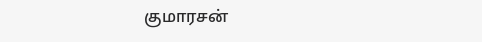குமாரசன்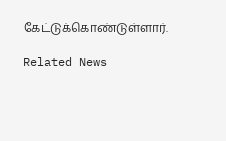கேட்டுக்கொண்டுள்ளார்.

Related News